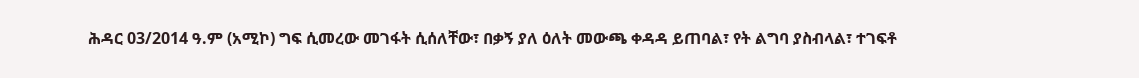ሕዳር 03/2014 ዓ.ም (አሚኮ) ግፍ ሲመረው መገፋት ሲሰለቸው፣ በቃኝ ያለ ዕለት መውጫ ቀዳዳ ይጠባል፣ የት ልግባ ያስብላል፣ ተገፍቶ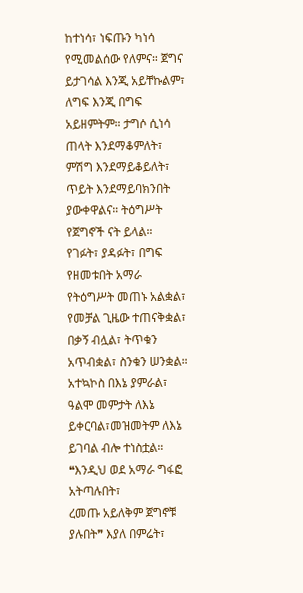ከተነሳ፣ ነፍጡን ካነሳ የሚመልሰው የለምና። ጀግና ይታገሳል እንጂ አይቸኩልም፣ ለግፍ እንጂ በግፍ አይዘምትም። ታግሶ ሲነሳ ጠላት እንደማቆምለት፣ ምሽግ እንደማይቆይለት፣ ጥይት እንደማይባክንበት ያውቀዋልና። ትዕግሥት የጀግኖች ናት ይላል። የገፉት፣ ያዳፉት፣ በግፍ የዘመቱበት አማራ የትዕግሥት መጠኑ አልቋል፣ የመቻል ጊዜው ተጠናቅቋል፣ በቃኝ ብሏል፣ ትጥቁን አጥብቋል፣ ስንቁን ሠንቋል። አተኳኮስ በእኔ ያምራል፣ ዓልሞ መምታት ለእኔ ይቀርባል፣መዝመትም ለእኔ ይገባል ብሎ ተነስቷል።
❝እንዲህ ወደ አማራ ግፋፎ አትጣሉበት፣
ረመጡ አይለቅም ጀግኖቹ ያሉበት❞ እያለ በምሬት፣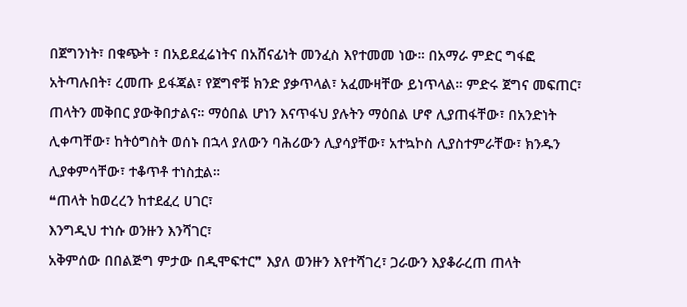በጀግንነት፣ በቁጭት ፣ በአይደፈሬነትና በአሸናፊነት መንፈስ እየተመመ ነው። በአማራ ምድር ግፋፎ አትጣሉበት፣ ረመጡ ይፋጃል፣ የጀግኖቹ ክንድ ያቃጥላል፣ አፈሙዛቸው ይነጥላል። ምድሩ ጀግና መፍጠር፣ ጠላትን መቅበር ያውቅበታልና። ማዕበል ሆነን እናጥፋህ ያሉትን ማዕበል ሆኖ ሊያጠፋቸው፣ በአንድነት ሊቀጣቸው፣ ከትዕግስት ወሰኑ በኋላ ያለውን ባሕሪውን ሊያሳያቸው፣ አተኳኮስ ሊያስተምራቸው፣ ክንዱን ሊያቀምሳቸው፣ ተቆጥቶ ተነስቷል።
❝ጠላት ከወረረን ከተደፈረ ሀገር፣
እንግዲህ ተነሱ ወንዙን እንሻገር፣
አቅምሰው በበልጅግ ምታው በዲሞፍተር❞ እያለ ወንዙን እየተሻገረ፣ ጋራውን እያቆራረጠ ጠላት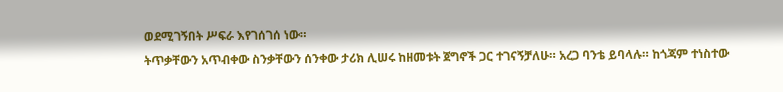ወደሚገኝበት ሥፍራ እየገሰገሰ ነው።
ትጥቃቸውን አጥብቀው ስንቃቸውን ሰንቀው ታሪክ ሊሠሩ ከዘመቱት ጀግኖች ጋር ተገናኝቻለሁ። አረጋ ባንቴ ይባላሉ። ከጎጃም ተነስተው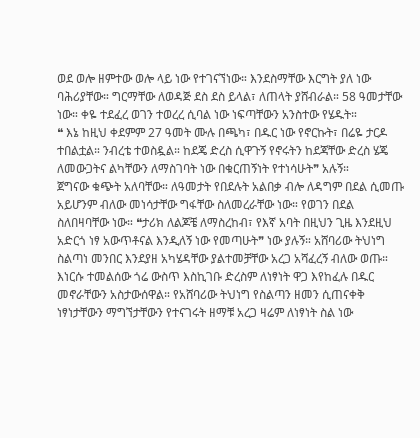ወደ ወሎ ዘምተው ወሎ ላይ ነው የተገናኘነው። እንደስማቸው እርግት ያለ ነው ባሕሪያቸው። ግርማቸው ለወዳጅ ደስ ደስ ይላል፣ ለጠላት ያሸብራል። 58 ዓመታቸው ነው። ቀዬ ተደፈረ ወገን ተወረረ ሲባል ነው ነፍጣቸውን አንስተው የሄዱት።
❝ እኔ ከዚህ ቀደምም 27 ዓመት ሙሉ በጫካ፣ በዱር ነው የኖርኩት፣ በሬዬ ታርዶ ተበልቷል። ንብረቴ ተወስዷል። ከደጄ ድረስ ሲዋጉኝ የኖሩትን ከደጃቸው ድረስ ሄጄ ለመውጋትና ልካቸውን ለማስገባት ነው በቁርጠኝነት የተነሳሁት❞ አሉኝ።
ጀግናው ቁጭት አለባቸው። ለዓመታት የበደሉት አልበቃ ብሎ ለዳግም በደል ሲመጡ አይሆንም ብለው መነሳታቸው ግፋቸው ስለመረራቸው ነው። የወገን በደል ስለበዛባቸው ነው። ❝ታሪክ ለልጆቼ ለማስረከብ፣ የእኛ አባት በዚህን ጊዜ እንደዚህ አድርጎ ነፃ አውጥቶናል እንዲለኝ ነው የመጣሁት❞ ነው ያሉኝ። አሸባሪው ትህነግ ስልጣነ መንበር እንደያዘ አካሄዳቸው ያልተመቻቸው አረጋ አሻፈረኝ ብለው ወጡ። እነርሱ ተመልሰው ጎሬ ውስጥ እስኪገቡ ድረስም ለነፃነት ዋጋ እየከፈሉ በዱር መኖራቸውን አስታውሰዋል። የአሸባሪው ትህነግ የስልጣን ዘመን ሲጠናቀቅ ነፃነታቸውን ማግኘታቸውን የተናገሩት ዘማቹ አረጋ ዛሬም ለነፃነት ስል ነው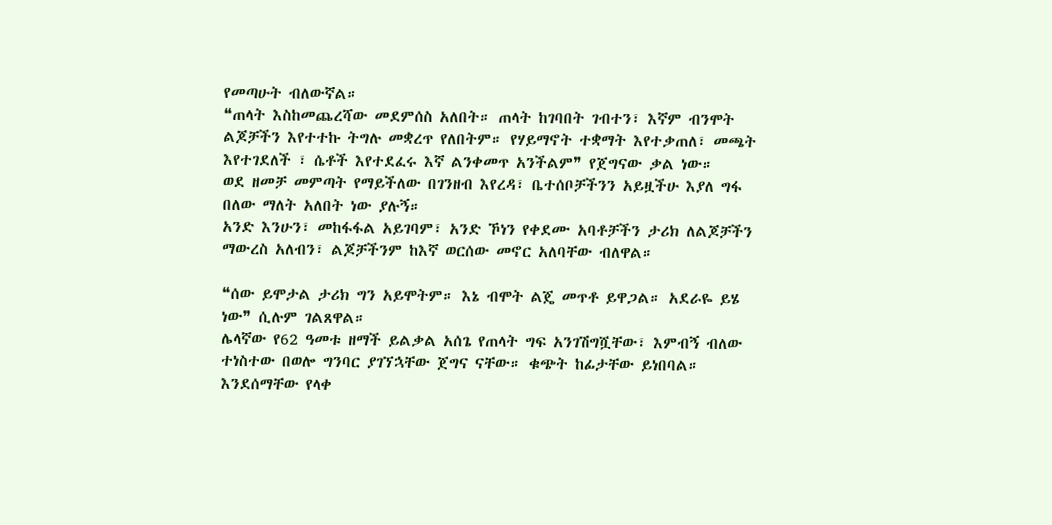የመጣሁት ብለውኛል።
❝ጠላት እስከመጨረሻው መደምሰስ አለበት። ጠላት ከገባበት ገብተን፣ እኛም ብንሞት ልጆቻችን እየተተኩ ትግሉ መቋረጥ የለበትም። የሃይማኖት ተቋማት እየተቃጠለ፣ መጫት እየተገደለች ፣ ሴቶች እየተደፈሩ እኛ ልንቀመጥ አንችልም❞ የጀግናው ቃል ነው።
ወደ ዘመቻ መምጣት የማይችለው በገንዘብ እየረዳ፣ ቤተሰቦቻችንን አይዟችሁ እያለ ግፋ በለው ማለት አለበት ነው ያሉኝ።
አንድ እንሁን፣ መከፋፋል አይገባም፣ አንድ ኾነን የቀደሙ አባቶቻችን ታሪክ ለልጆቻችን ማውረስ አለብን፣ ልጆቻችንም ከእኛ ወርሰው መኖር አለባቸው ብለዋል።

❝ሰው ይሞታል ታሪክ ግን አይሞትም። እኔ ብሞት ልጄ መጥቶ ይዋጋል። አደራዬ ይሄ ነው❞ ሲሉም ገልጸዋል።
ሌላኛው የ62 ዓመቱ ዘማች ይልቃል አሰጌ የጠላት ግፍ አንገሽግሿቸው፣ እምብኝ ብለው ተነስተው በወሎ ግንባር ያገኘኋቸው ጀግና ናቸው። ቁጭት ከፊታቸው ይነበባል። እንደሰማቸው የላቀ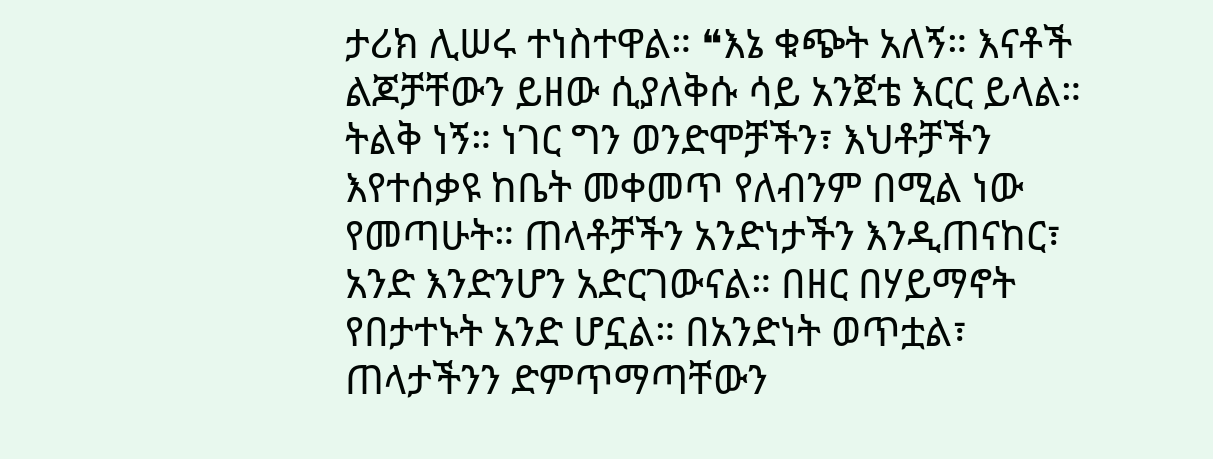ታሪክ ሊሠሩ ተነስተዋል። ❝እኔ ቁጭት አለኝ። እናቶች ልጆቻቸውን ይዘው ሲያለቅሱ ሳይ አንጀቴ እርር ይላል። ትልቅ ነኝ። ነገር ግን ወንድሞቻችን፣ እህቶቻችን እየተሰቃዩ ከቤት መቀመጥ የለብንም በሚል ነው የመጣሁት። ጠላቶቻችን አንድነታችን እንዲጠናከር፣ አንድ እንድንሆን አድርገውናል። በዘር በሃይማኖት የበታተኑት አንድ ሆኗል። በአንድነት ወጥቷል፣ ጠላታችንን ድምጥማጣቸውን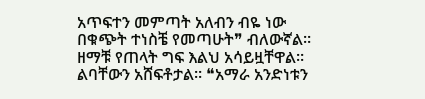አጥፍተን መምጣት አለብን ብዬ ነው በቁጭት ተነስቼ የመጣሁት❞ ብለውኛል።
ዘማቹ የጠላት ግፍ እልህ አሳይዟቸዋል። ልባቸውን አሸፍቶታል። ❝አማራ አንድነቱን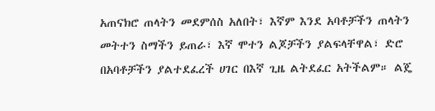አጠናክሮ ጠላትን መደምሰስ አለበት፣ እኛም እንደ አባቶቻችን ጠላትን መትተን ስማችን ይጠራ፣ እኛ ሞተን ልጆቻችን ያልፍላቸዋል፣ ድሮ በአባቶቻችን ያልተደፈረች ሀገር በእኛ ጊዜ ልትደፈር አትችልም። ልጄ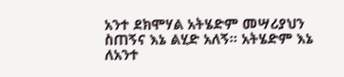አንተ ደክሞሃል አትሄድም መሣሪያህን ስጠኝና እኔ ልሂድ አለኝ። አትሄድም እኔ ለአንተ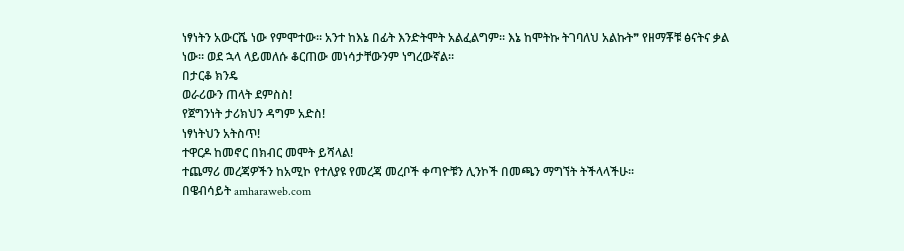ነፃነትን አውርሼ ነው የምሞተው። አንተ ከእኔ በፊት እንድትሞት አልፈልግም። እኔ ከሞትኩ ትገባለህ አልኩት❞ የዘማቾቹ ፅናትና ቃል ነው። ወደ ኋላ ላይመለሱ ቆርጠው መነሳታቸውንም ነግረውኛል።
በታርቆ ክንዴ
ወራሪውን ጠላት ደምስስ!
የጀግንነት ታሪክህን ዳግም አድስ!
ነፃነትህን አትስጥ!
ተዋርዶ ከመኖር በክብር መሞት ይሻላል!
ተጨማሪ መረጃዎችን ከአሚኮ የተለያዩ የመረጃ መረቦች ቀጣዮቹን ሊንኮች በመጫን ማግኘት ትችላላችሁ፡፡
በዌብሳይት amharaweb.com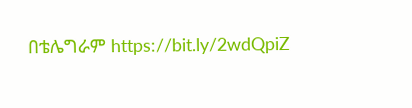በቴሌግራም https://bit.ly/2wdQpiZ